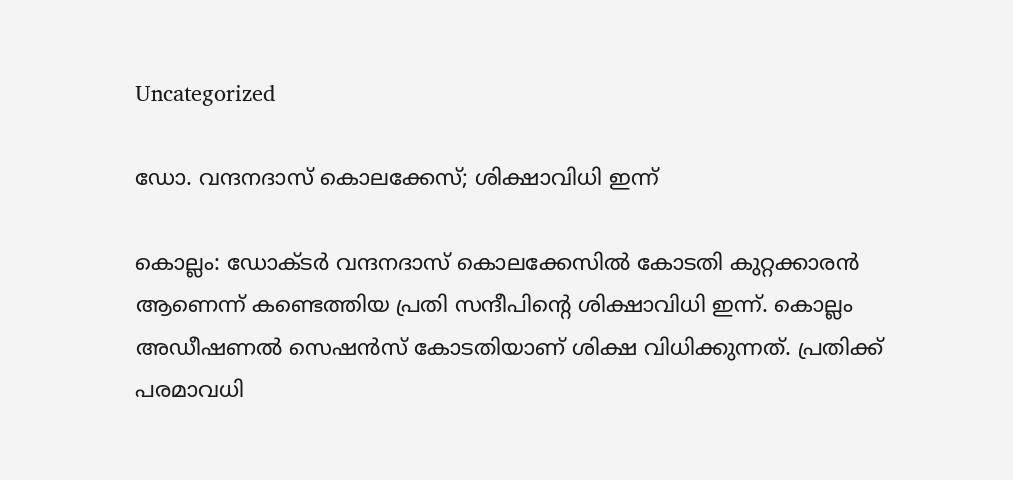Uncategorized

ഡോ. വന്ദനദാസ് കൊലക്കേസ്; ശിക്ഷാവിധി ഇന്ന്

കൊല്ലം: ഡോക്ടർ വന്ദനദാസ് കൊലക്കേസിൽ കോടതി കുറ്റക്കാരൻ ആണെന്ന് കണ്ടെത്തിയ പ്രതി സന്ദീപിന്റെ ശിക്ഷാവിധി ഇന്ന്. കൊല്ലം അഡീഷണൽ സെഷൻസ് കോടതിയാണ് ശിക്ഷ വിധിക്കുന്നത്. പ്രതിക്ക് പരമാവധി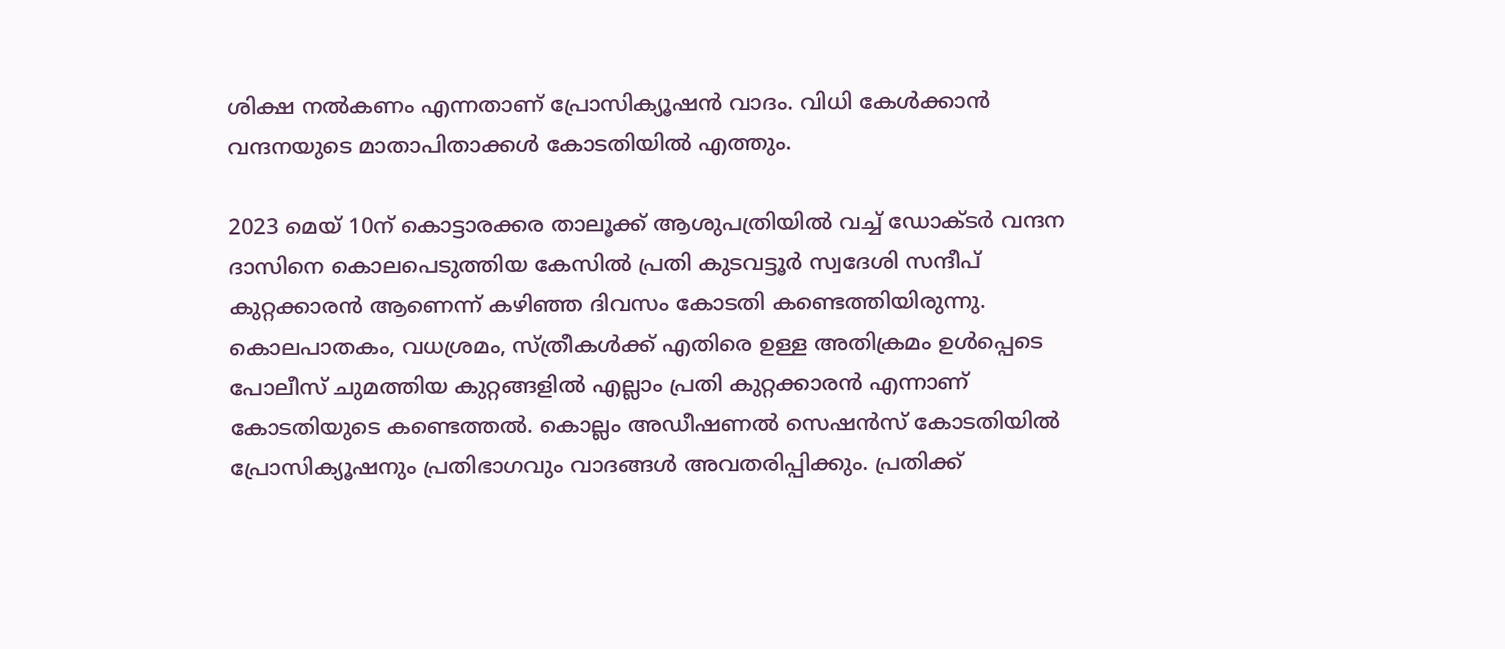ശിക്ഷ നൽകണം എന്നതാണ് പ്രോസിക്യൂഷൻ വാദം. വിധി കേൾക്കാൻ വന്ദനയുടെ മാതാപിതാക്കൾ കോടതിയിൽ എത്തും.

2023 മെയ് 10ന് കൊട്ടാരക്കര താലൂക്ക് ആശുപത്രിയിൽ വച്ച് ഡോക്ടർ വന്ദന ദാസിനെ കൊലപെടുത്തിയ കേസിൽ പ്രതി കുടവട്ടൂർ സ്വദേശി സന്ദീപ് കുറ്റക്കാരൻ ആണെന്ന് കഴിഞ്ഞ ദിവസം കോടതി കണ്ടെത്തിയിരുന്നു. കൊലപാതകം, വധശ്രമം, സ്ത്രീകൾക്ക് എതിരെ ഉള്ള അതിക്രമം ഉൾപ്പെടെ പോലീസ് ചുമത്തിയ കുറ്റങ്ങളിൽ എല്ലാം പ്രതി കുറ്റക്കാരൻ എന്നാണ് കോടതിയുടെ കണ്ടെത്തൽ. കൊല്ലം അഡീഷണൽ സെഷൻസ് കോടതിയിൽ പ്രോസിക്യൂഷനും പ്രതിഭാഗവും വാദങ്ങൾ അവതരിപ്പിക്കും. പ്രതിക്ക്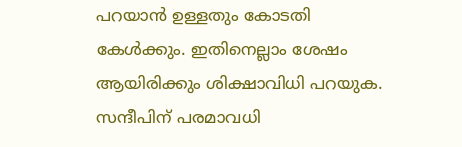പറയാൻ ഉള്ളതും കോടതി കേൾക്കും. ഇതിനെല്ലാം ശേഷം ആയിരിക്കും ശിക്ഷാവിധി പറയുക.
സന്ദീപിന് പരമാവധി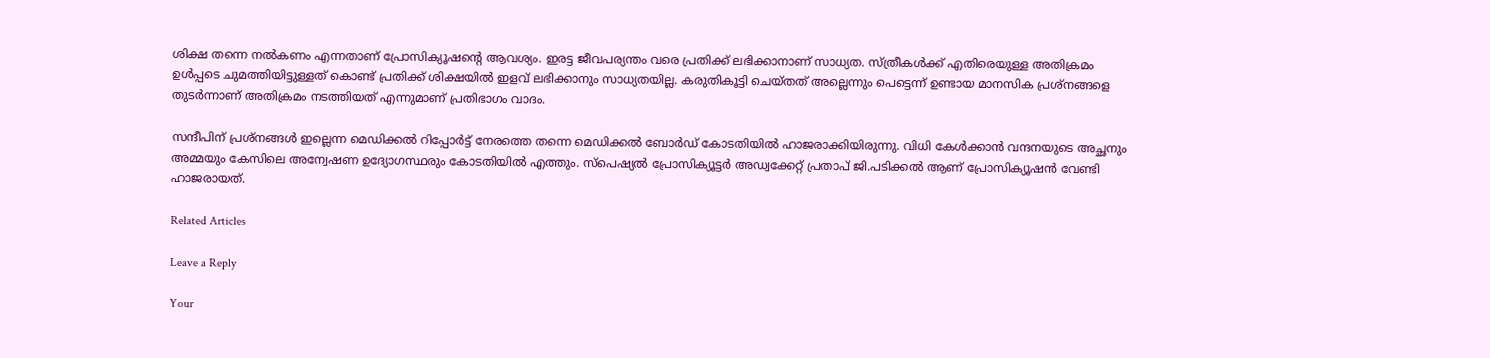ശിക്ഷ തന്നെ നൽകണം എന്നതാണ് പ്രോസിക്യൂഷൻ്റെ ആവശ്യം. ഇരട്ട ജീവപര്യന്തം വരെ പ്രതിക്ക് ലഭിക്കാനാണ് സാധ്യത. സ്ത്രീകൾക്ക് എതിരെയുള്ള അതിക്രമം ഉൾപ്പടെ ചുമത്തിയിട്ടുള്ളത് കൊണ്ട് പ്രതിക്ക് ശിക്ഷയിൽ ഇളവ് ലഭിക്കാനും സാധ്യതയില്ല. കരുതികൂട്ടി ചെയ്‌തത് അല്ലെന്നും പെട്ടെന്ന് ഉണ്ടായ മാനസിക പ്രശ്നങ്ങളെ തുടർന്നാണ് അതിക്രമം നടത്തിയത് എന്നുമാണ് പ്രതിഭാഗം വാദം.

സന്ദീപിന് പ്രശ്‌നങ്ങൾ ഇല്ലെന്ന മെഡിക്കൽ റിപ്പോർട്ട് നേരത്തെ തന്നെ മെഡിക്കൽ ബോർഡ് കോടതിയിൽ ഹാജരാക്കിയിരുന്നു. വിധി കേൾക്കാൻ വന്ദനയുടെ അച്ഛനും അമ്മയും കേസിലെ അന്വേഷണ ഉദ്യോഗസ്ഥരും കോടതിയിൽ എത്തും. സ്പെഷ്യൽ പ്രോസിക്യൂട്ടർ അഡ്വക്കേറ്റ് പ്രതാപ് ജി.പടിക്കൽ ആണ് പ്രോസിക്യൂഷൻ വേണ്ടി ഹാജരായത്.

Related Articles

Leave a Reply

Your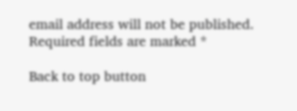email address will not be published. Required fields are marked *

Back to top button